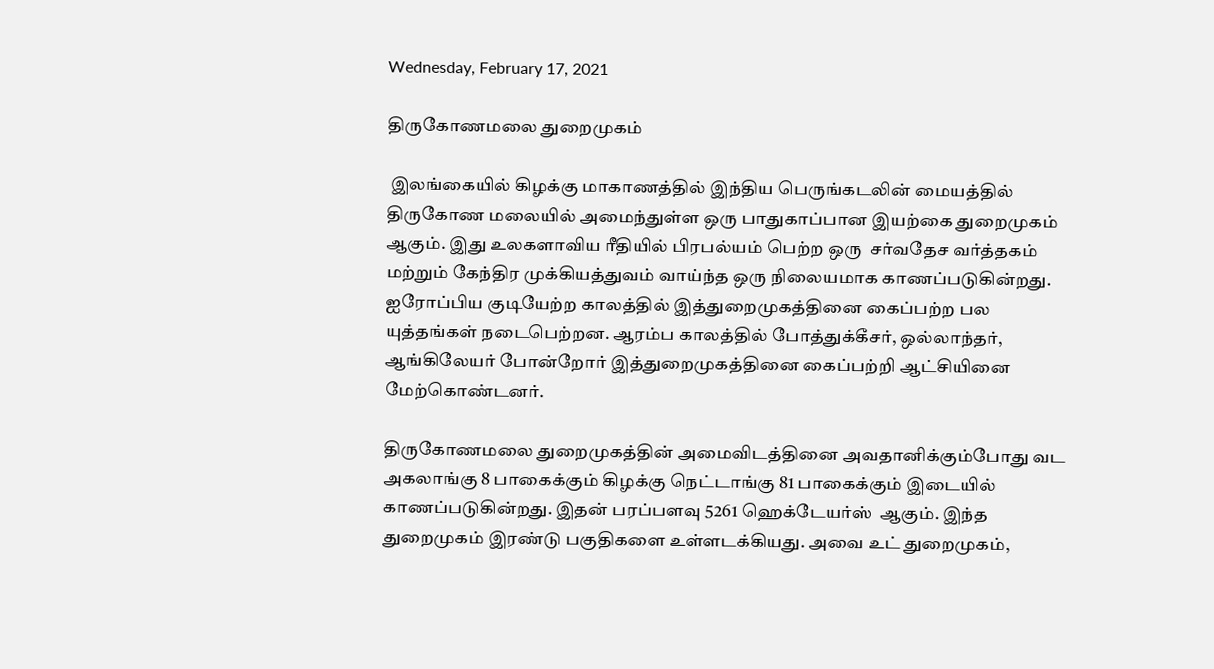Wednesday, February 17, 2021

திருகோணமலை துறைமுகம்

 இலங்கையில் கிழக்கு மாகாணத்தில் இந்திய பெருங்கடலின் மையத்தில் திருகோண மலையில் அமைந்துள்ள ஒரு பாதுகாப்பான இயற்கை துறைமுகம் ஆகும். இது உலகளாவிய ரீதியில் பிரபல்யம் பெற்ற ஒரு  சர்வதேச வர்த்தகம் மற்றும் கேந்திர முக்கியத்துவம் வாய்ந்த ஒரு நிலையமாக காணப்படுகின்றது. ஐரோப்பிய குடியேற்ற காலத்தில் இத்துறைமுகத்தினை கைப்பற்ற பல யுத்தங்கள் நடைபெற்றன. ஆரம்ப காலத்தில் போத்துக்கீசர், ஒல்லாந்தர், ஆங்கிலேயர் போன்றோர் இத்துறைமுகத்தினை கைப்பற்றி ஆட்சியினை மேற்கொண்டனர்.

திருகோணமலை துறைமுகத்தின் அமைவிடத்தினை அவதானிக்கும்போது வட அகலாங்கு 8 பாகைக்கும் கிழக்கு நெட்டாங்கு 81 பாகைக்கும் இடையில் காணப்படுகின்றது. இதன் பரப்பளவு 5261 ஹெக்டேயர்ஸ்  ஆகும். இந்த துறைமுகம் இரண்டு பகுதிகளை உள்ளடக்கியது. அவை உட் துறைமுகம்,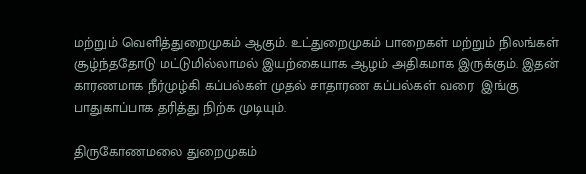மற்றும் வெளித்துறைமுகம் ஆகும். உட்துறைமுகம் பாறைகள் மற்றும் நிலங்கள் சூழ்ந்ததோடு மட்டுமில்லாமல் இயற்கையாக ஆழம் அதிகமாக இருக்கும். இதன் காரணமாக நீர்முழ்கி கப்பல்கள் முதல் சாதாரண கப்பல்கள் வரை  இங்கு பாதுகாப்பாக தரித்து நிற்க முடியும்.

திருகோணமலை துறைமுகம்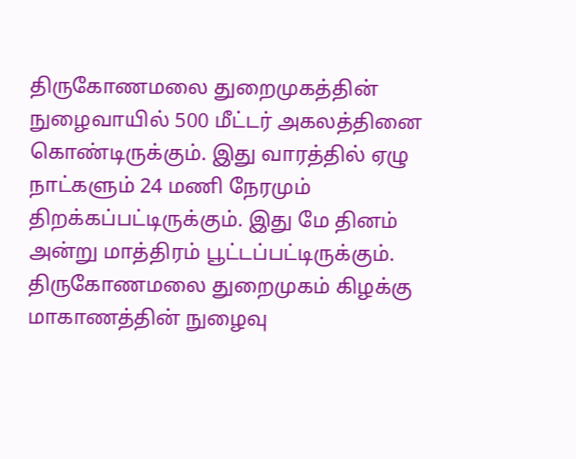திருகோணமலை துறைமுகத்தின் நுழைவாயில் 500 மீட்டர் அகலத்தினை கொண்டிருக்கும். இது வாரத்தில் ஏழு நாட்களும் 24 மணி நேரமும் திறக்கப்பட்டிருக்கும். இது மே தினம் அன்று மாத்திரம் பூட்டப்பட்டிருக்கும். திருகோணமலை துறைமுகம் கிழக்கு மாகாணத்தின் நுழைவு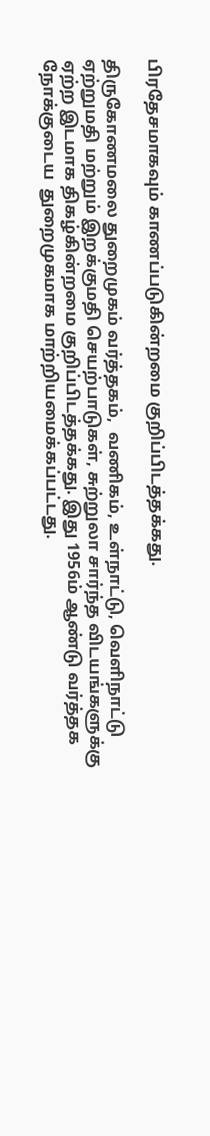பிரதேசமாகவும் காணப்படுகின்றமை குறிப்பிடத்தக்கது.

திருகோணமலை துறைமுகம் வர்த்தகம்,  வணிகம், உள்நாட்டு, வெளிநாட்டு ஏற்றுமதி மற்றும் இறக்குமதி செயற்பாடுகள், சுற்றுலா சார்ந்த விடயங்களுக்கு ஏற்ற இடமாக திகழ்கின்றமை குறிப்பிடத்தக்கது. இது 1956ம் ஆண்டு வர்த்தக நோக்குடைய  துறைமுகமாக மாற்றியமைக்கப்பட்டது.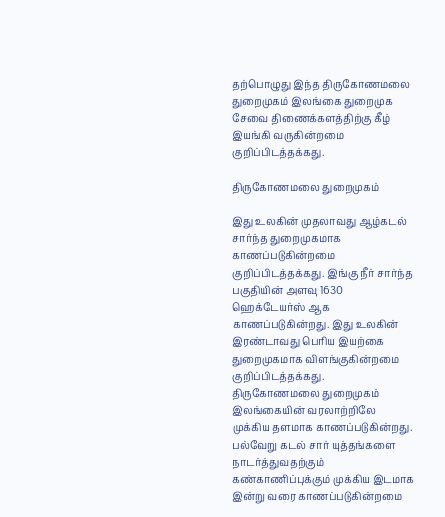தற்பொழுது இந்த திருகோணமலை துறைமுகம் இலங்கை துறைமுக சேவை திணைக்களத்திற்கு கீழ் இயங்கி வருகின்றமை குறிப்பிடத்தக்கது.

திருகோணமலை துறைமுகம்

இது உலகின் முதலாவது ஆழ்கடல் சார்ந்த துறைமுகமாக காணப்படுகின்றமை குறிப்பிடத்தக்கது. இங்கு நீர் சார்ந்த பகுதியின் அளவு 1630 ஹெக்டேயர்ஸ் ஆக காணப்படுகின்றது. இது உலகின் இரண்டாவது பெரிய இயற்கை துறைமுகமாக விளங்குகின்றமை குறிப்பிடத்தக்கது. திருகோணமலை துறைமுகம் இலங்கையின் வரலாற்றிலே முக்கிய தளமாக காணப்படுகின்றது. பல்வேறு கடல் சார் யுத்தங்களை நாடர்த்துவதற்கும் கண்காணிப்புக்கும் முக்கிய இடமாக இன்று வரை காணப்படுகின்றமை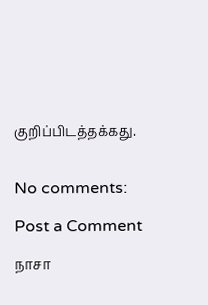குறிப்பிடத்தக்கது.


No comments:

Post a Comment

நாசா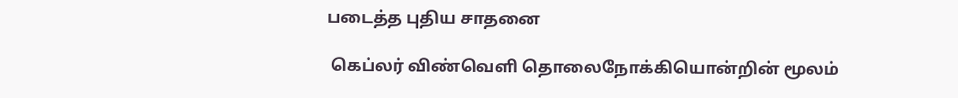படைத்த புதிய சாதனை

 கெப்லர் விண்வெளி தொலைநோக்கியொன்றின் மூலம்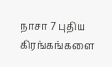நாசா 7 புதிய கிரங்கங்களை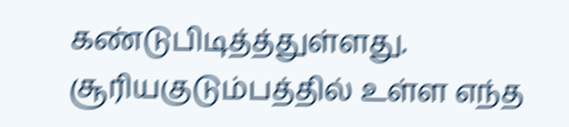கண்டுபிடித்த்துள்ளது. சூரியகுடும்பத்தில் உள்ள எந்த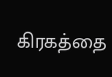கிரகத்தை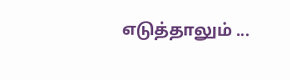எடுத்தாலும் ...